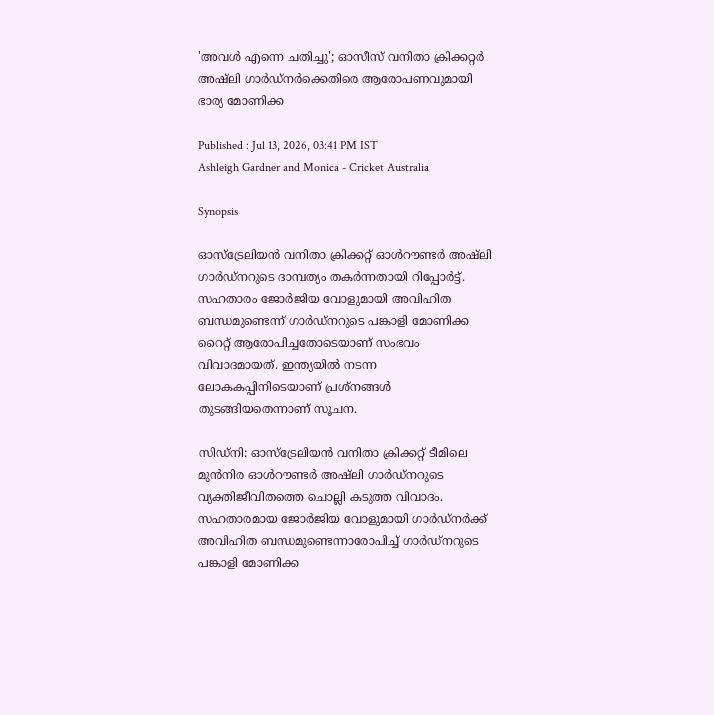'അവള്‍ എന്നെ ചതിച്ചു'; ഓസീസ് വനിതാ ക്രിക്കറ്റര്‍ അഷ്ലി ഗാര്‍ഡ്‌നര്‍ക്കെതിരെ ആരോപണവുമായി ഭാര്യ മോണിക്ക

Published : Jul 13, 2026, 03:41 PM IST
Ashleigh Gardner and Monica - Cricket Australia

Synopsis

ഓസ്‌ട്രേലിയന്‍ വനിതാ ക്രിക്കറ്റ് ഓള്‍റൗണ്ടര്‍ അഷ്ലി ഗാര്‍ഡ്‌നറുടെ ദാമ്പത്യം തകര്‍ന്നതായി റിപ്പോര്‍ട്ട്. സഹതാരം ജോര്‍ജിയ വോളുമായി അവിഹിത ബന്ധമുണ്ടെന്ന് ഗാര്‍ഡ്‌നറുടെ പങ്കാളി മോണിക്ക റൈറ്റ് ആരോപിച്ചതോടെയാണ് സംഭവം വിവാദമായത്. ഇന്ത്യയിൽ നടന്ന ലോകകപ്പിനിടെയാണ് പ്രശ്നങ്ങൾ തുടങ്ങിയതെന്നാണ് സൂചന.

സിഡ്നി: ഓസ്‌ട്രേലിയന്‍ വനിതാ ക്രിക്കറ്റ് ടീമിലെ മുന്‍നിര ഓള്‍റൗണ്ടര്‍ അഷ്ലി ഗാര്‍ഡ്‌നറുടെ വ്യക്തിജീവിതത്തെ ചൊല്ലി കടുത്ത വിവാദം. സഹതാരമായ ജോര്‍ജിയ വോളുമായി ഗാര്‍ഡ്‌നര്‍ക്ക് അവിഹിത ബന്ധമുണ്ടെന്നാരോപിച്ച് ഗാര്‍ഡ്‌നറുടെ പങ്കാളി മോണിക്ക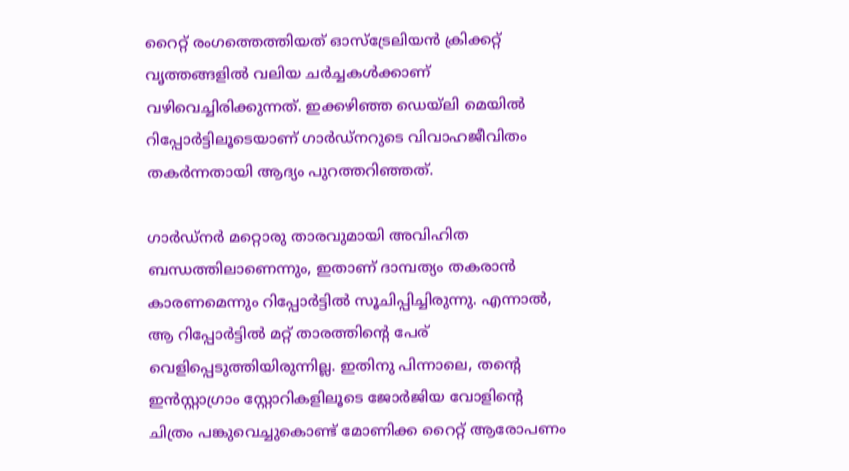റൈറ്റ് രംഗത്തെത്തിയത് ഓസ്‌ട്രേലിയന്‍ ക്രിക്കറ്റ് വൃത്തങ്ങളില്‍ വലിയ ചര്‍ച്ചകള്‍ക്കാണ് വഴിവെച്ചിരിക്കുന്നത്. ഇക്കഴിഞ്ഞ ഡെയ്‌ലി മെയില്‍ റിപ്പോര്‍ട്ടിലൂടെയാണ് ഗാര്‍ഡ്‌നറുടെ വിവാഹജീവിതം തകര്‍ന്നതായി ആദ്യം പുറത്തറിഞ്ഞത്.

ഗാര്‍ഡ്‌നര്‍ മറ്റൊരു താരവുമായി അവിഹിത ബന്ധത്തിലാണെന്നും, ഇതാണ് ദാമ്പത്യം തകരാന്‍ കാരണമെന്നും റിപ്പോര്‍ട്ടില്‍ സൂചിപ്പിച്ചിരുന്നു. എന്നാല്‍, ആ റിപ്പോര്‍ട്ടില്‍ മറ്റ് താരത്തിന്റെ പേര് വെളിപ്പെടുത്തിയിരുന്നില്ല. ഇതിനു പിന്നാലെ, തന്റെ ഇന്‍സ്റ്റാഗ്രാം സ്റ്റോറികളിലൂടെ ജോര്‍ജിയ വോളിന്റെ ചിത്രം പങ്കുവെച്ചുകൊണ്ട് മോണിക്ക റൈറ്റ് ആരോപണം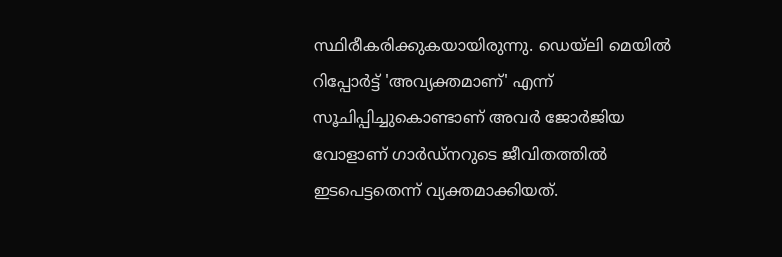സ്ഥിരീകരിക്കുകയായിരുന്നു. ഡെയ്‌ലി മെയില്‍ റിപ്പോര്‍ട്ട് 'അവ്യക്തമാണ്' എന്ന് സൂചിപ്പിച്ചുകൊണ്ടാണ് അവര്‍ ജോര്‍ജിയ വോളാണ് ഗാര്‍ഡ്‌നറുടെ ജീവിതത്തില്‍ ഇടപെട്ടതെന്ന് വ്യക്തമാക്കിയത്.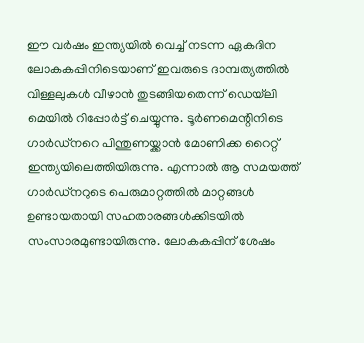ഈ വര്‍ഷം ഇന്ത്യയില്‍ വെച്ച് നടന്ന ഏകദിന ലോകകപ്പിനിടെയാണ് ഇവരുടെ ദാമ്പത്യത്തില്‍ വിള്ളലുകള്‍ വീഴാന്‍ തുടങ്ങിയതെന്ന് ഡെയ്‌ലി മെയില്‍ റിപ്പോര്‍ട്ട് ചെയ്യുന്നു. ടൂര്‍ണമെന്റിനിടെ ഗാര്‍ഡ്‌നറെ പിന്തുണയ്ക്കാന്‍ മോണിക്ക റൈറ്റ് ഇന്ത്യയിലെത്തിയിരുന്നു. എന്നാല്‍ ആ സമയത്ത് ഗാര്‍ഡ്‌നറുടെ പെരുമാറ്റത്തില്‍ മാറ്റങ്ങള്‍ ഉണ്ടായതായി സഹതാരങ്ങള്‍ക്കിടയില്‍ സംസാരമുണ്ടായിരുന്നു. ലോകകപ്പിന് ശേഷം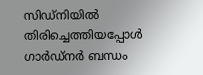സിഡ്നിയില്‍ തിരിച്ചെത്തിയപ്പോള്‍ ഗാര്‍ഡ്‌നര്‍ ബന്ധം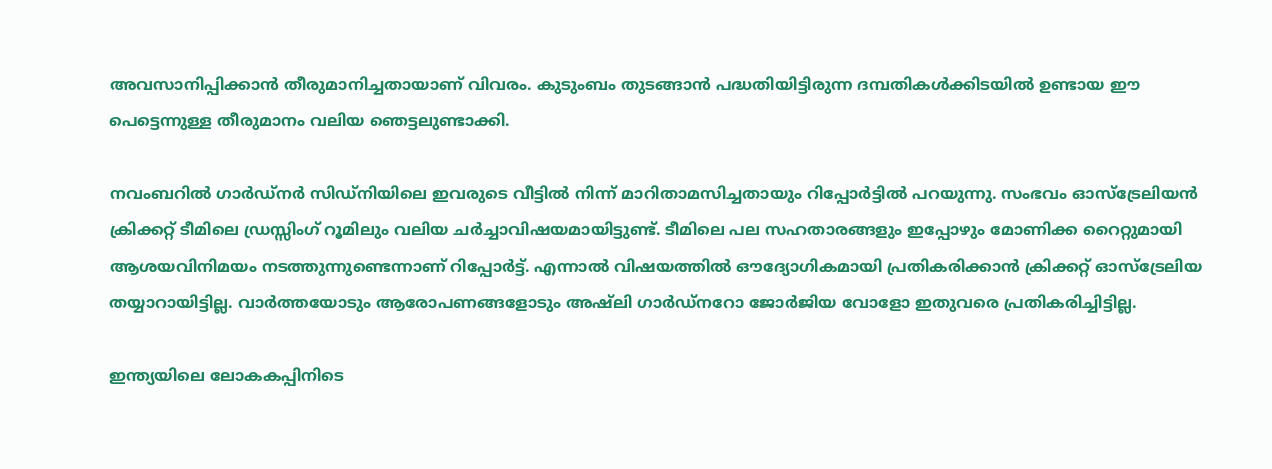അവസാനിപ്പിക്കാന്‍ തീരുമാനിച്ചതായാണ് വിവരം. കുടുംബം തുടങ്ങാന്‍ പദ്ധതിയിട്ടിരുന്ന ദമ്പതികള്‍ക്കിടയില്‍ ഉണ്ടായ ഈ പെട്ടെന്നുള്ള തീരുമാനം വലിയ ഞെട്ടലുണ്ടാക്കി.

നവംബറില്‍ ഗാര്‍ഡ്‌നര്‍ സിഡ്നിയിലെ ഇവരുടെ വീട്ടില്‍ നിന്ന് മാറിതാമസിച്ചതായും റിപ്പോര്‍ട്ടില്‍ പറയുന്നു. സംഭവം ഓസ്‌ട്രേലിയന്‍ ക്രിക്കറ്റ് ടീമിലെ ഡ്രസ്സിംഗ് റൂമിലും വലിയ ചര്‍ച്ചാവിഷയമായിട്ടുണ്ട്. ടീമിലെ പല സഹതാരങ്ങളും ഇപ്പോഴും മോണിക്ക റൈറ്റുമായി ആശയവിനിമയം നടത്തുന്നുണ്ടെന്നാണ് റിപ്പോര്‍ട്ട്. എന്നാല്‍ വിഷയത്തില്‍ ഔദ്യോഗികമായി പ്രതികരിക്കാന്‍ ക്രിക്കറ്റ് ഓസ്‌ട്രേലിയ തയ്യാറായിട്ടില്ല. വാര്‍ത്തയോടും ആരോപണങ്ങളോടും അഷ്ലി ഗാര്‍ഡ്‌നറോ ജോര്‍ജിയ വോളോ ഇതുവരെ പ്രതികരിച്ചിട്ടില്ല.

ഇന്ത്യയിലെ ലോകകപ്പിനിടെ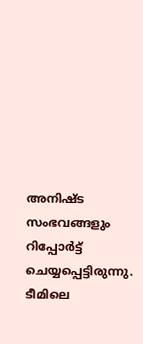അനിഷ്ട സംഭവങ്ങളും റിപ്പോര്‍ട്ട് ചെയ്യപ്പെട്ടിരുന്നു. ടീമിലെ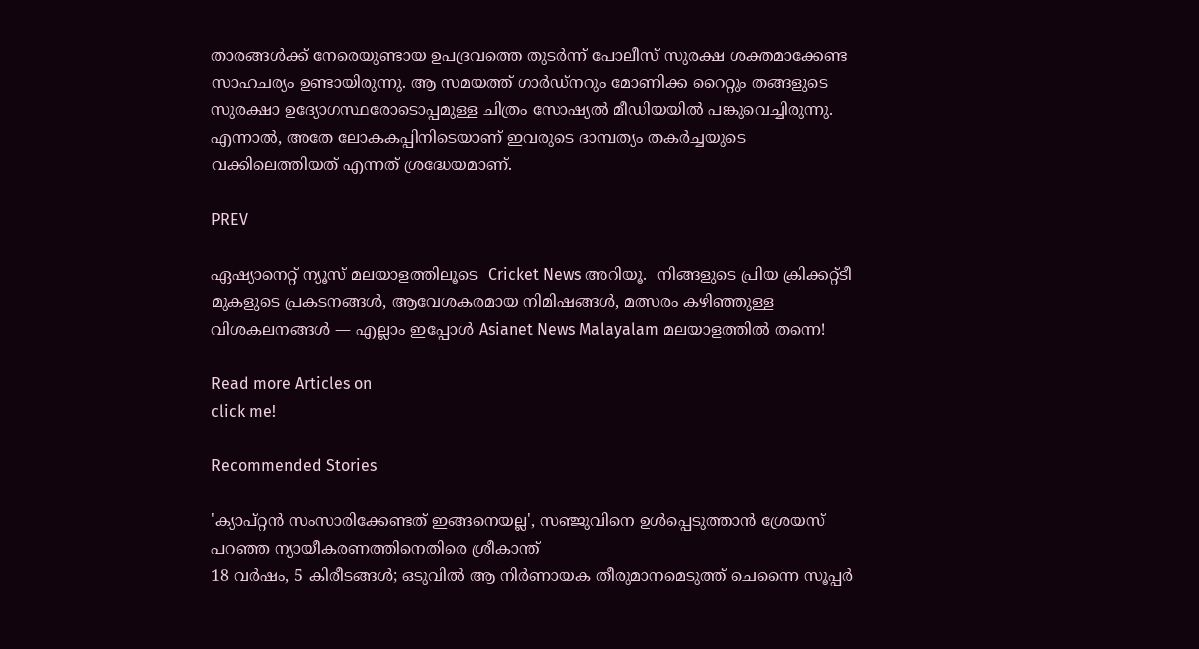താരങ്ങള്‍ക്ക് നേരെയുണ്ടായ ഉപദ്രവത്തെ തുടര്‍ന്ന് പോലീസ് സുരക്ഷ ശക്തമാക്കേണ്ട സാഹചര്യം ഉണ്ടായിരുന്നു. ആ സമയത്ത് ഗാര്‍ഡ്‌നറും മോണിക്ക റൈറ്റും തങ്ങളുടെ സുരക്ഷാ ഉദ്യോഗസ്ഥരോടൊപ്പമുള്ള ചിത്രം സോഷ്യല്‍ മീഡിയയില്‍ പങ്കുവെച്ചിരുന്നു. എന്നാല്‍, അതേ ലോകകപ്പിനിടെയാണ് ഇവരുടെ ദാമ്പത്യം തകര്‍ച്ചയുടെ വക്കിലെത്തിയത് എന്നത് ശ്രദ്ധേയമാണ്.

PREV

ഏഷ്യാനെറ്റ് ന്യൂസ് മലയാളത്തിലൂടെ  Cricket News അറിയൂ.  നിങ്ങളുടെ പ്രിയ ക്രിക്കറ്റ്ടീ മുകളുടെ പ്രകടനങ്ങൾ, ആവേശകരമായ നിമിഷങ്ങൾ, മത്സരം കഴിഞ്ഞുള്ള വിശകലനങ്ങൾ — എല്ലാം ഇപ്പോൾ Asianet News Malayalam മലയാളത്തിൽ തന്നെ!

Read more Articles on
click me!

Recommended Stories

'ക്യാപ്റ്റൻ സംസാരിക്കേണ്ടത് ഇങ്ങനെയല്ല', സഞ്ജുവിനെ ഉള്‍പ്പെടുത്താൻ ശ്രേയസ് പറഞ്ഞ ന്യായീകരണത്തിനെതിരെ ശ്രീകാന്ത്
18 വർഷം, 5 കിരീടങ്ങൾ; ഒടുവിൽ ആ നിർണായക തീരുമാനമെടുത്ത് ചെന്നൈ സൂപ്പര്‍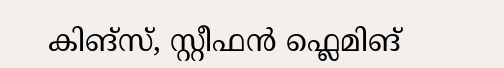കിങ്സ്, സ്റ്റീഫൻ ഫ്ലെമിങ്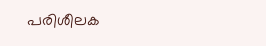പരിശീലക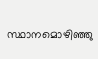സ്ഥാനമൊഴിഞ്ഞു